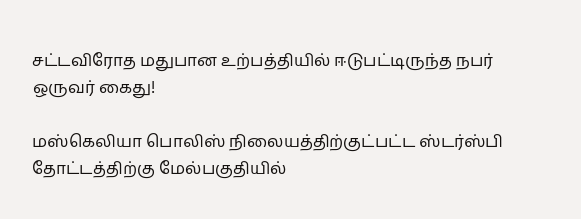சட்டவிரோத மதுபான உற்பத்தியில் ஈடுபட்டிருந்த நபர் ஒருவர் கைது!

மஸ்கெலியா பொலிஸ் நிலையத்திற்குட்பட்ட ஸ்டர்ஸ்பி தோட்டத்திற்கு மேல்பகுதியில்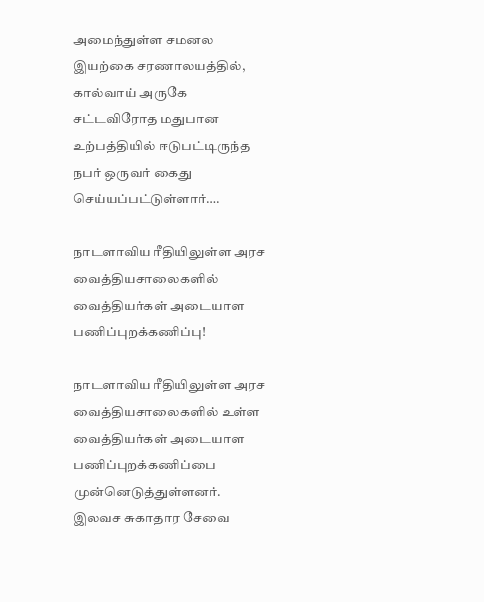அமைந்துள்ள சமனல இயற்கை சரணாலயத்தில், கால்வாய் அருகே சட்டவிரோத மதுபான உற்பத்தியில் ஈடுபட்டிருந்த நபர் ஒருவர் கைது செய்யப்பட்டுள்ளார்….

நாடளாவிய ரீதியிலுள்ள அரச வைத்தியசாலைகளில் வைத்தியர்கள் அடையாள பணிப்புறக்கணிப்பு!

நாடளாவிய ரீதியிலுள்ள அரச வைத்தியசாலைகளில் உள்ள வைத்தியர்கள் அடையாள பணிப்புறக்கணிப்பை முன்னெடுத்துள்ளனர். இலவச சுகாதார சேவை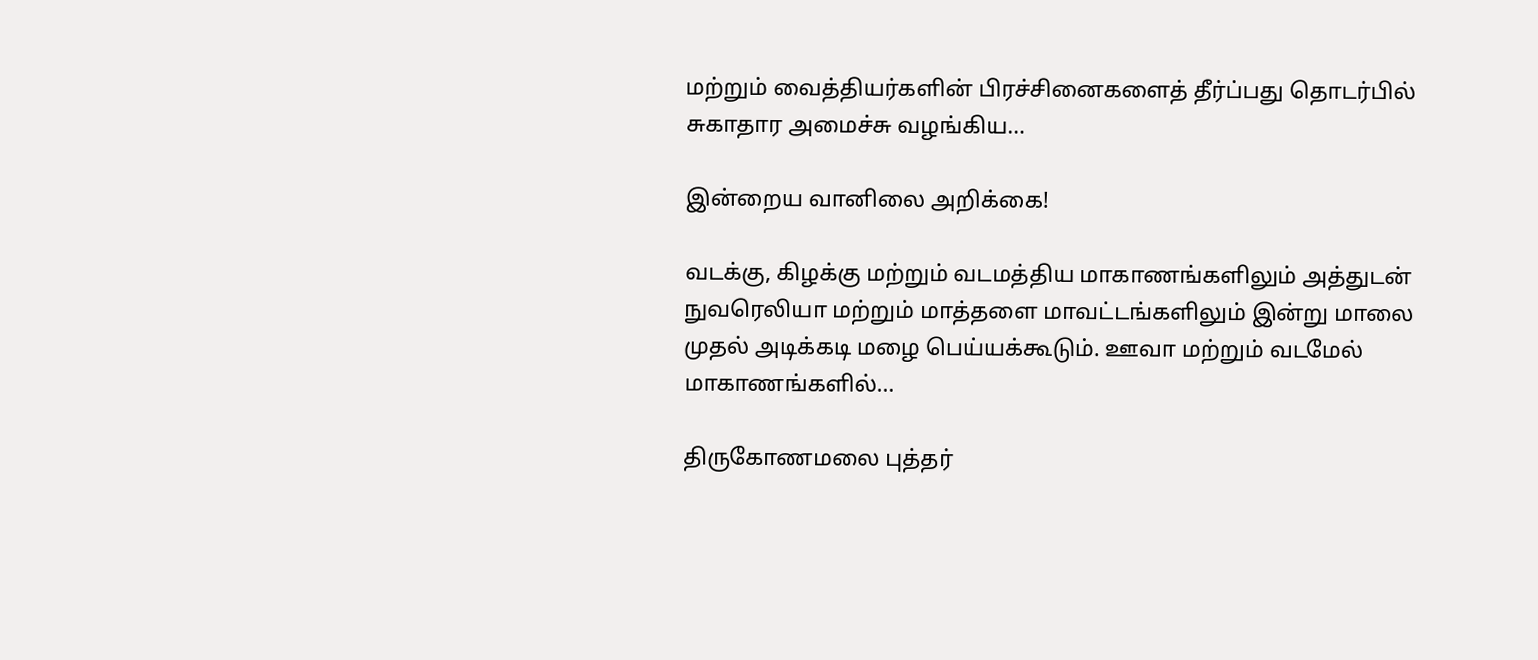மற்றும் வைத்தியர்களின் பிரச்சினைகளைத் தீர்ப்பது தொடர்பில் சுகாதார அமைச்சு வழங்கிய…

இன்றைய வானிலை அறிக்கை!

வடக்கு, கிழக்கு மற்றும் வடமத்திய மாகாணங்களிலும் அத்துடன் நுவரெலியா மற்றும் மாத்தளை மாவட்டங்களிலும் இன்று மாலை முதல் அடிக்கடி மழை பெய்யக்கூடும். ஊவா மற்றும் வடமேல் மாகாணங்களில்…

திருகோணமலை புத்தர்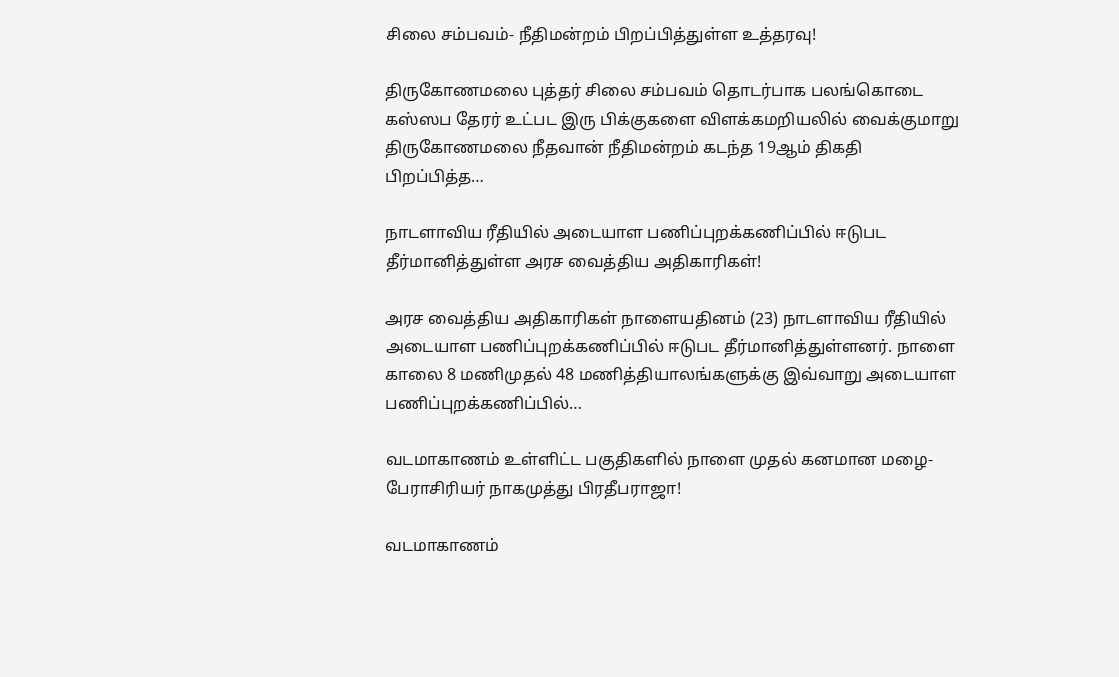சிலை சம்பவம்- நீதிமன்றம் பிறப்பித்துள்ள உத்தரவு!

திருகோணமலை புத்தர் சிலை சம்பவம் தொடர்பாக பலங்கொடை கஸ்ஸப தேரர் உட்பட இரு பிக்குகளை விளக்கமறியலில் வைக்குமாறு திருகோணமலை நீதவான் நீதிமன்றம் கடந்த 19ஆம் திகதி பிறப்பித்த…

நாடளாவிய ரீதியில் அடையாள பணிப்புறக்கணிப்பில் ஈடுபட தீர்மானித்துள்ள அரச வைத்திய அதிகாரிகள்!

அரச வைத்திய அதிகாரிகள் நாளையதினம் (23) நாடளாவிய ரீதியில் அடையாள பணிப்புறக்கணிப்பில் ஈடுபட தீர்மானித்துள்ளனர். நாளை காலை 8 மணிமுதல் 48 மணித்தியாலங்களுக்கு இவ்வாறு அடையாள பணிப்புறக்கணிப்பில்…

வடமாகாணம் உள்ளிட்ட பகுதிகளில் நாளை முதல் கனமான மழை- பேராசிரியர் நாகமுத்து பிரதீபராஜா!

வடமாகாணம்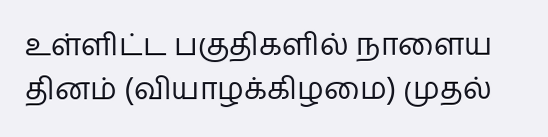உள்ளிட்ட பகுதிகளில் நாளைய தினம் (வியாழக்கிழமை) முதல்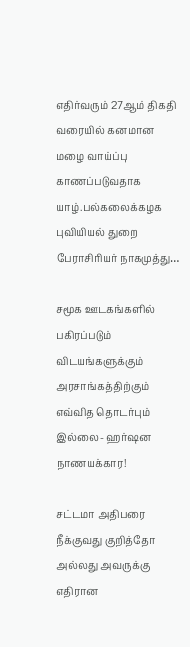எதிர்வரும் 27ஆம் திகதி வரையில் கனமான மழை வாய்ப்பு காணப்படுவதாக யாழ்.பல்கலைக்கழக புவியியல் துறை பேராசிரியர் நாகமுத்து…

சமூக ஊடகங்களில் பகிரப்படும் விடயங்களுக்கும் அரசாங்கத்திற்கும் எவ்வித தொடர்பும் இல்லை- ஹர்ஷன நாணயக்கார!

சட்டமா அதிபரை நீக்குவது குறித்தோ அல்லது அவருக்கு எதிரான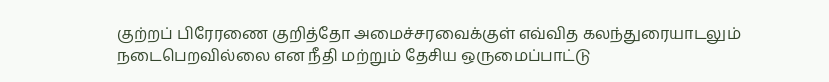குற்றப் பிரேரணை குறித்தோ அமைச்சரவைக்குள் எவ்வித கலந்துரையாடலும் நடைபெறவில்லை என நீதி மற்றும் தேசிய ஒருமைப்பாட்டு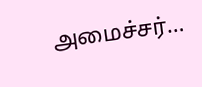அமைச்சர்…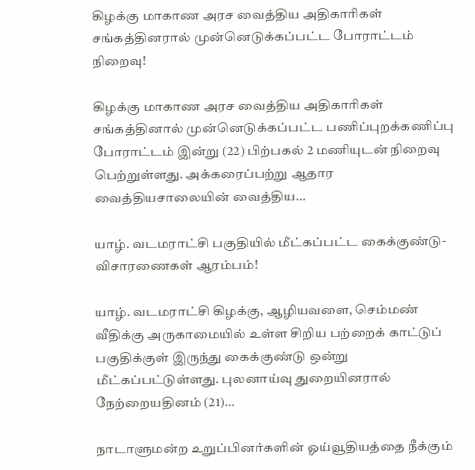கிழக்கு மாகாண அரச வைத்திய அதிகாரிகள் சங்கத்தினரால் முன்னெடுக்கப்பட்ட போராட்டம் நிறைவு!

கிழக்கு மாகாண அரச வைத்திய அதிகாரிகள் சங்கத்தினால் முன்னெடுக்கப்பட்ட பணிப்புறக்கணிப்பு போராட்டம் இன்று (22) பிற்பகல் 2 மணியுடன் நிறைவு பெற்றுள்ளது. அக்கரைப்பற்று ஆதார வைத்தியசாலையின் வைத்திய…

யாழ். வடமராட்சி பகுதியில் மீட்கப்பட்ட கைக்குண்டு- விசாரணைகள் ஆரம்பம்!

யாழ். வடமராட்சி கிழக்கு, ஆழியவளை, செம்மண் வீதிக்கு அருகாமையில் உள்ள சிறிய பற்றைக் காட்டுப் பகுதிக்குள் இருந்து கைக்குண்டு ஒன்று மீட்கப்பட்டுள்ளது. புலனாய்வு துறையினரால் நேற்றையதினம் (21)…

நாடாளுமன்ற உறுப்பினர்களின் ஓய்வூதியத்தை நீக்கும்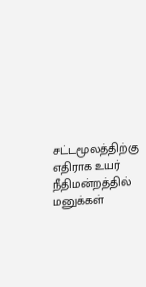சட்டமூலத்திற்கு எதிராக உயர் நீதிமன்றத்தில் மனுக்கள்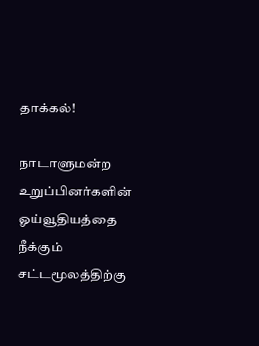தாக்கல்!

நாடாளுமன்ற உறுப்பினர்களின் ஓய்வூதியத்தை நீக்கும் சட்டமூலத்திற்கு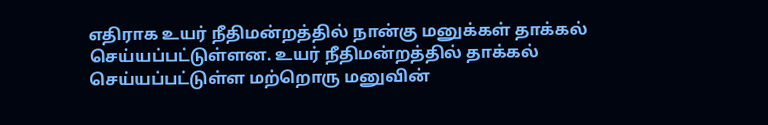எதிராக உயர் நீதிமன்றத்தில் நான்கு மனுக்கள் தாக்கல் செய்யப்பட்டுள்ளன. உயர் நீதிமன்றத்தில் தாக்கல் செய்யப்பட்டுள்ள மற்றொரு மனுவின்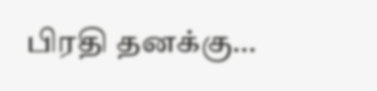பிரதி தனக்கு…